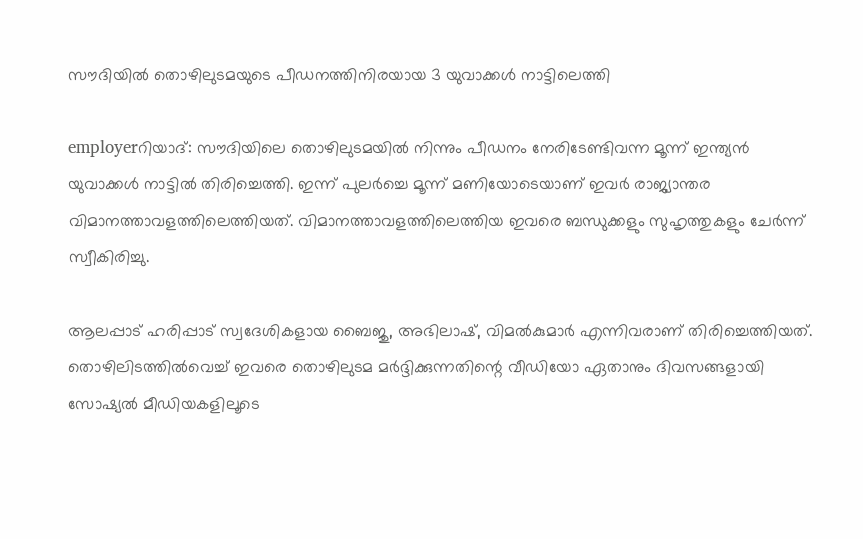സൗദിയില്‍ തൊഴിലുടമയുടെ പീഡനത്തിനിരയായ 3 യുവാക്കള്‍ നാട്ടിലെത്തി

employerറിയാദ്‌: സൗദിയിലെ തൊഴിലുടമയില്‍ നിന്നും പീഡനം നേരിടേണ്ടിവന്ന മൂന്ന്‌ ഇന്ത്യന്‍ യുവാക്കള്‍ നാട്ടില്‍ തിരിച്ചെത്തി. ഇന്ന്‌ പുലര്‍ച്ചെ മൂന്ന്‌ മണിയോടെയാണ്‌ ഇവര്‍ രാജ്യാന്തര വിമാനത്താവളത്തിലെത്തിയത്‌. വിമാനത്താവളത്തിലെത്തിയ ഇവരെ ബന്ധുക്കളും സുഹൃത്തുകളും ചേര്‍ന്ന്‌ സ്വീകിരിച്ചു.

ആലപ്പാട്‌ ഹരിപ്പാട്‌ സ്വദേശികളായ ബൈജു, അഭിലാഷ്‌, വിമല്‍കുമാര്‍ എന്നിവരാണ്‌ തിരിച്ചെത്തിയത്‌. തൊഴിലിടത്തില്‍വെച്ച്‌ ഇവരെ തൊഴിലുടമ മര്‍ദ്ദിക്കുന്നതിന്റെ വീഡിയോ ഏതാനും ദിവസങ്ങളായി സോഷ്യല്‍ മീഡിയകളിലൂടെ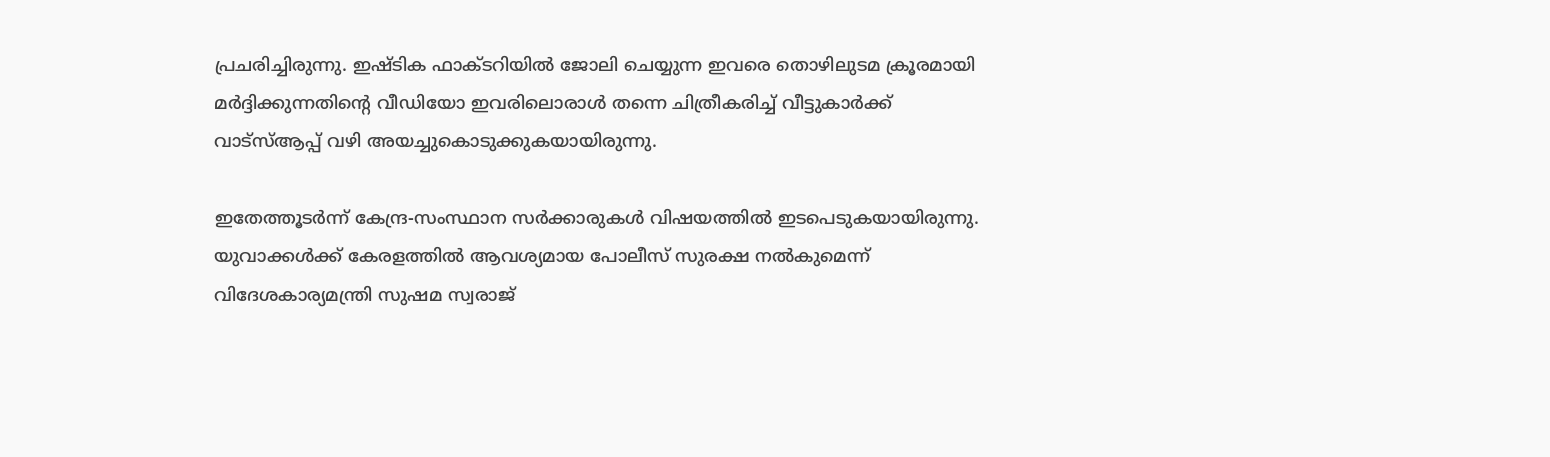പ്രചരിച്ചിരുന്നു. ഇഷ്ടിക ഫാക്ടറിയില്‍ ജോലി ചെയ്യുന്ന ഇവരെ തൊഴിലുടമ ക്രൂരമായി മര്‍ദ്ദിക്കുന്നതിന്റെ വീഡിയോ ഇവരിലൊരാള്‍ തന്നെ ചിത്രീകരിച്ച്‌ വീട്ടുകാര്‍ക്ക്‌ വാട്‌സ്‌ആപ്പ്‌ വഴി അയച്ചുകൊടുക്കുകയായിരുന്നു.

ഇതേത്തൂടര്‍ന്ന്‌ കേന്ദ്ര-സംസ്ഥാന സര്‍ക്കാരുകള്‍ വിഷയത്തില്‍ ഇടപെടുകയായിരുന്നു. യുവാക്കള്‍ക്ക്‌ കേരളത്തില്‍ ആവശ്യമായ പോലീസ്‌ സുരക്ഷ നല്‍കുമെന്ന്‌ വിദേശകാര്യമന്ത്രി സുഷമ സ്വരാജ്‌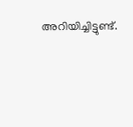അറിയിച്ചിട്ടുണ്ട്‌.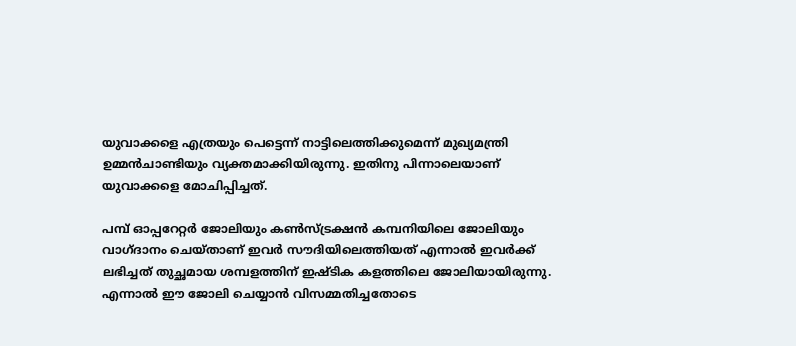യുവാക്കളെ എത്രയും പെട്ടെന്ന്‌ നാട്ടിലെത്തിക്കുമെന്ന്‌ മുഖ്യമന്ത്രി ഉമ്മന്‍ചാണ്ടിയും വ്യക്തമാക്കിയിരുന്നു. ഇതിനു പിന്നാലെയാണ്‌ യുവാക്കളെ മോചിപ്പിച്ചത്‌.

പമ്പ്‌ ഓപ്പറേറ്റര്‍ ജോലിയും കണ്‍സ്‌ട്രക്ഷന്‍ കമ്പനിയിലെ ജോലിയും വാഗ്‌ദാനം ചെയ്‌താണ്‌ ഇവര്‍ സൗദിയിലെത്തിയത്‌ എന്നാല്‍ ഇവര്‍ക്ക്‌ ലഭിച്ചത്‌ തുച്ഛമായ ശമ്പളത്തിന്‌ ഇഷ്ടിക കളത്തിലെ ജോലിയായിരുന്നു. എന്നാല്‍ ഈ ജോലി ചെയ്യാന്‍ വിസമ്മതിച്ചതോടെ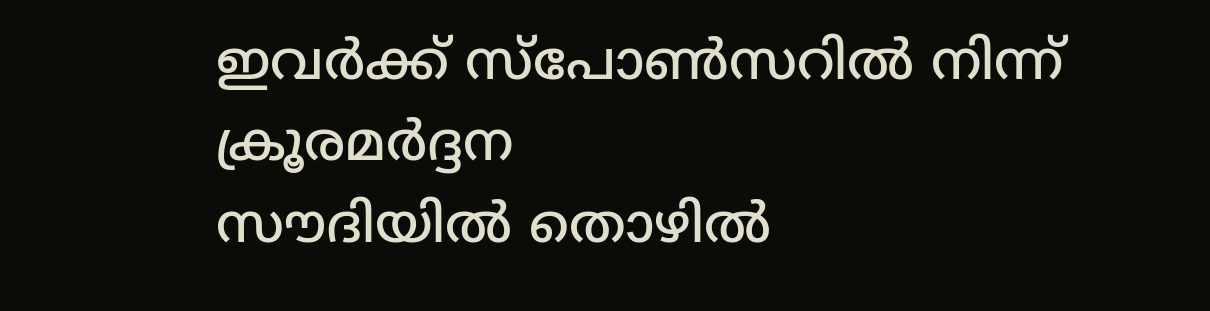ഇവര്‍ക്ക്‌ സ്‌പോണ്‍സറില്‍ നിന്ന്‌ ക്രൂരമര്‍ദ്ദന
സൗദിയില്‍ തൊഴില്‍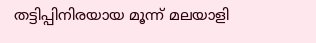തട്ടിപ്പിനിരയായ മൂന്ന്‌ മലയാളി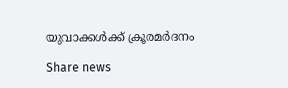യുവാക്കള്‍ക്ക്‌ ക്രൂരമര്‍ദനം

Share news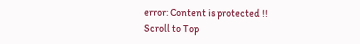error: Content is protected !!
Scroll to Top